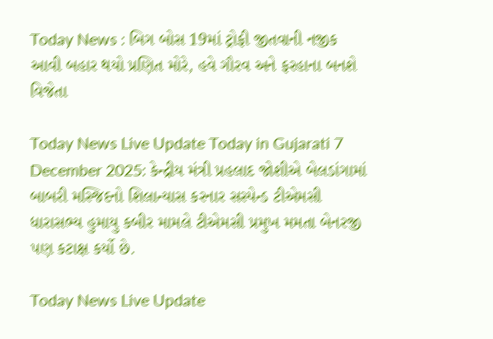Today News : બિગ બોસ 19માં ટ્રોફી જીતવાની નજીક આવી બહાર થયો પ્રણિત મોરે, હવે ગૌરવ અને ફરહાના બનશે વિજેતા

Today News Live Update Today in Gujarati 7 December 2025: કેન્દ્રીય મંત્રી પ્રહલાદ જોશીએ બેલડાંગામાં બાબરી મસ્જિદનો શિલાન્યાસ કરનાર સસ્પેન્ડ ટીએમસી ધારાસભ્ય હુમાયુ કબીર મામલે ટીએમસી પ્રમુખ મમતા બેનરજી પણ કટાક્ષ કર્યો છે.

Today News Live Update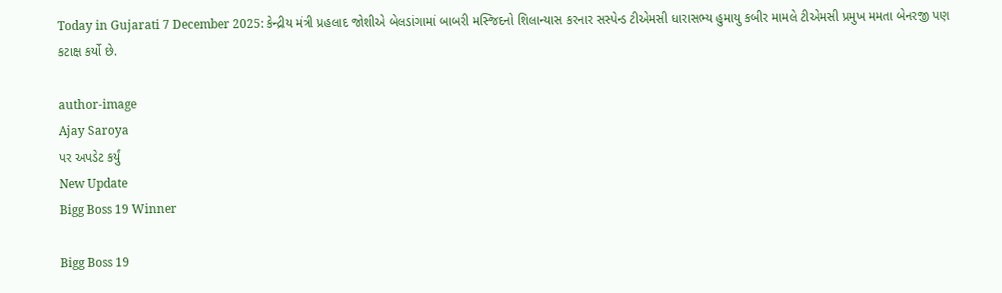Today in Gujarati 7 December 2025: કેન્દ્રીય મંત્રી પ્રહલાદ જોશીએ બેલડાંગામાં બાબરી મસ્જિદનો શિલાન્યાસ કરનાર સસ્પેન્ડ ટીએમસી ધારાસભ્ય હુમાયુ કબીર મામલે ટીએમસી પ્રમુખ મમતા બેનરજી પણ કટાક્ષ કર્યો છે.

author-image
Ajay Saroya
પર અપડેટ કર્યું
New Update
Bigg Boss 19 Winner

Bigg Boss 19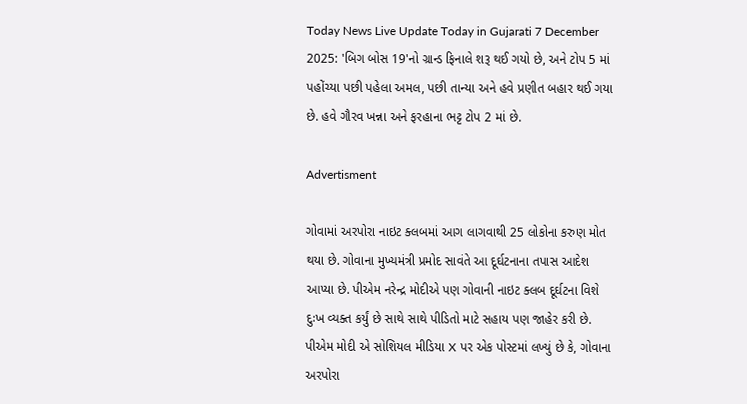Today News Live Update Today in Gujarati 7 December 2025: 'બિગ બોસ 19'નો ગ્રાન્ડ ફિનાલે શરૂ થઈ ગયો છે, અને ટોપ 5 માં પહોંચ્યા પછી પહેલા અમલ, પછી તાન્યા અને હવે પ્રણીત બહાર થઈ ગયા છે. હવે ગૌરવ ખન્ના અને ફરહાના ભટ્ટ ટોપ 2 માં છે.

Advertisment

ગોવામાં અરપોરા નાઇટ ક્લબમાં આગ લાગવાથી 25 લોકોના કરુણ મોત થયા છે. ગોવાના મુખ્યમંત્રી પ્રમોદ સાવંતે આ દૂર્ઘટનાના તપાસ આદેશ આપ્યા છે. પીએમ નરેન્દ્ર મોદીએ પણ ગોવાની નાઇટ ક્લબ દૂર્ઘટના વિશે દુઃખ વ્યક્ત કર્યું છે સાથે સાથે પીડિતો માટે સહાય પણ જાહેર કરી છે. પીએમ મોદી એ સોશિયલ મીડિયા X પર એક પોસ્ટમાં લખ્યું છે કે, ગોવાના અરપોરા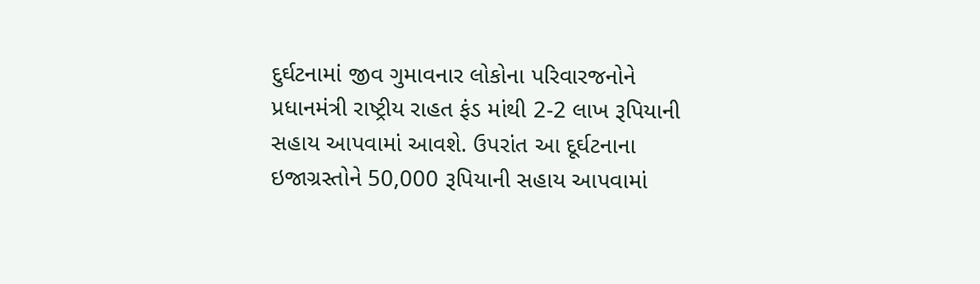દુર્ઘટનામાં જીવ ગુમાવનાર લોકોના પરિવારજનોને પ્રધાનમંત્રી રાષ્ટ્રીય રાહત ફંડ માંથી 2-2 લાખ રૂપિયાની સહાય આપવામાં આવશે. ઉપરાંત આ દૂર્ઘટનાના ઇજાગ્રસ્તોને 50,000 રૂપિયાની સહાય આપવામાં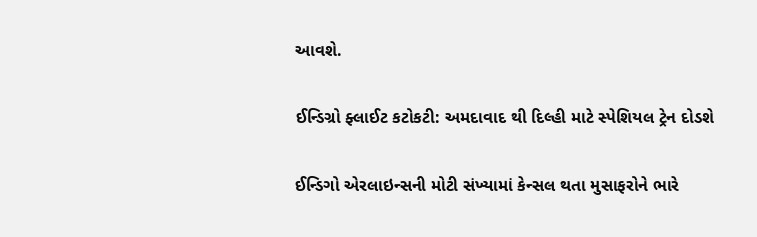આવશે.

ઈન્ડિગ્રો ફ્લાઈટ કટોકટી: અમદાવાદ થી દિલ્હી માટે સ્પેશિયલ ટ્રેન દોડશે

ઈન્ડિગો એરલાઇન્સની મોટી સંખ્યામાં કેન્સલ થતા મુસાફરોને ભારે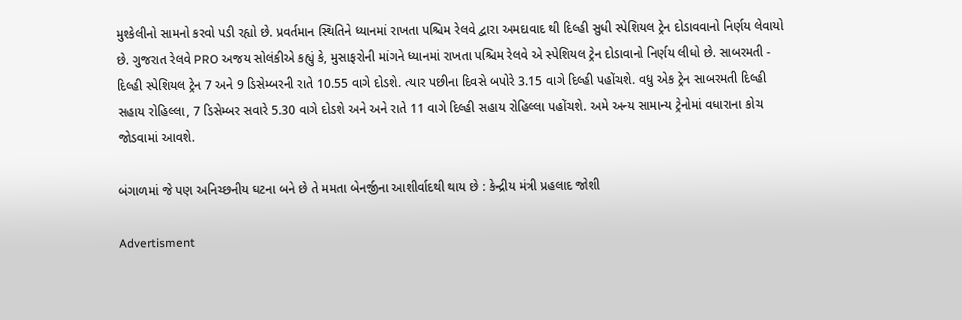મુશ્કેલીનો સામનો કરવો પડી રહ્યો છે. પ્રવર્તમાન સ્થિતિને ધ્યાનમાં રાખતા પશ્ચિમ રેલવે દ્વારા અમદાવાદ થી દિલ્હી સુધી સ્પેશિયલ ટ્રેન દોડાવવાનો નિર્ણય લેવાયો છે. ગુજરાત રેલવે PRO અજય સોલંકીએ કહ્યું કે, મુસાફરોની માંગને ધ્યાનમાં રાખતા પશ્ચિમ રેલવે એ સ્પેશિયલ ટ્રેન દોડાવાનો નિર્ણય લીધો છે. સાબરમતી - દિલ્હી સ્પેશિયલ ટ્રેન 7 અને 9 ડિસેમ્બરની રાતે 10.55 વાગે દોડશે. ત્યાર પછીના દિવસે બપોરે 3.15 વાગે દિલ્હી પહોંચશે. વધુ એક ટ્રેન સાબરમતી દિલ્હી સહાય રોહિલ્લા, 7 ડિસેમ્બર સવારે 5.30 વાગે દોડશે અને અને રાતે 11 વાગે દિલ્હી સહાય રોહિલ્લા પહોંચશે. અમે અન્ય સામાન્ય ટ્રેનોમાં વધારાના કોચ જોડવામાં આવશે.

બંગાળમાં જે પણ અનિચ્છનીય ઘટના બને છે તે મમતા બેનર્જીના આશીર્વાદથી થાય છે : કેન્દ્રીય મંત્રી પ્રહલાદ જોશી

Advertisment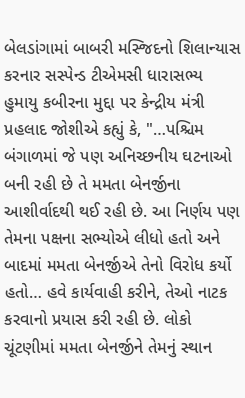બેલડાંગામાં બાબરી મસ્જિદનો શિલાન્યાસ કરનાર સસ્પેન્ડ ટીએમસી ધારાસભ્ય હુમાયુ કબીરના મુદ્દા પર કેન્દ્રીય મંત્રી પ્રહલાદ જોશીએ કહ્યું કે, "…પશ્ચિમ બંગાળમાં જે પણ અનિચ્છનીય ઘટનાઓ બની રહી છે તે મમતા બેનર્જીના આશીર્વાદથી થઈ રહી છે. આ નિર્ણય પણ તેમના પક્ષના સભ્યોએ લીધો હતો અને બાદમાં મમતા બેનર્જીએ તેનો વિરોધ કર્યો હતો… હવે કાર્યવાહી કરીને, તેઓ નાટક કરવાનો પ્રયાસ કરી રહી છે. લોકો ચૂંટણીમાં મમતા બેનર્જીને તેમનું સ્થાન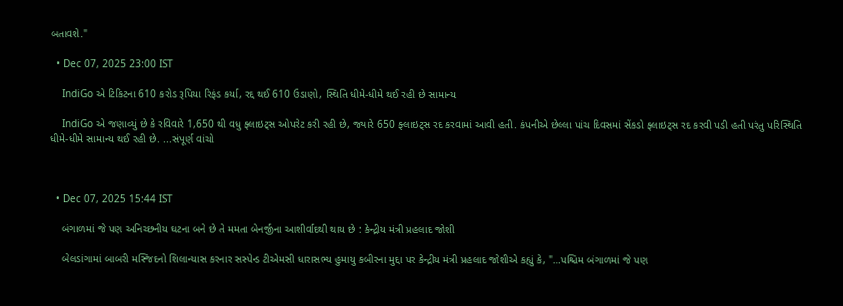બતાવશે."

  • Dec 07, 2025 23:00 IST

    IndiGo એ ટિકિટના 610 કરોડ રૂપિયા રિફંડ કર્યા, રદ્દ થઈ 610 ઉડાણો, સ્થિતિ ધીમે-ધીમે થઈ રહી છે સામાન્ય

    IndiGo એ જણાવ્યું છે કે રવિવારે 1,650 થી વધુ ફ્લાઇટ્સ ઓપરેટ કરી રહી છે, જ્યારે 650 ફ્લાઇટ્સ રદ કરવામાં આવી હતી. કંપનીએ છેલ્લા પાંચ દિવસમાં સેંકડો ફ્લાઇટ્સ રદ કરવી પડી હતી પરંતુ પરિસ્થિતિ ધીમે-ધીમે સામાન્ય થઈ રહી છે. ...સંપૂર્ણ વાંચો



  • Dec 07, 2025 15:44 IST

    બંગાળમાં જે પણ અનિચ્છનીય ઘટના બને છે તે મમતા બેનર્જીના આશીર્વાદથી થાય છે : કેન્દ્રીય મંત્રી પ્રહલાદ જોશી

    બેલડાંગામાં બાબરી મસ્જિદનો શિલાન્યાસ કરનાર સસ્પેન્ડ ટીએમસી ધારાસભ્ય હુમાયુ કબીરના મુદ્દા પર કેન્દ્રીય મંત્રી પ્રહલાદ જોશીએ કહ્યું કે, "…પશ્ચિમ બંગાળમાં જે પણ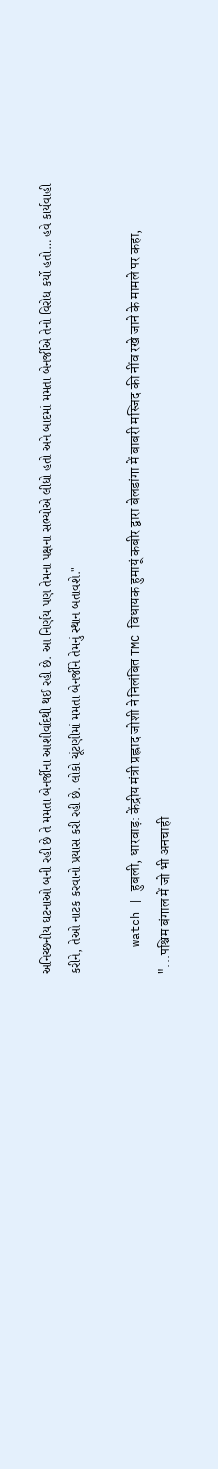અનિચ્છનીય ઘટનાઓ બની રહી છે તે મમતા બેનર્જીના આશીર્વાદથી થઈ રહી છે. આ નિર્ણય પણ તેમના પક્ષના સભ્યોએ લીધો હતો અને બાદમાં મમતા બેનર્જીએ તેનો વિરોધ કર્યો હતો… હવે કાર્યવાહી કરીને, તેઓ નાટક કરવાનો પ્રયાસ કરી રહી છે. લોકો ચૂંટણીમાં મમતા બેનર્જીને તેમનું સ્થાન બતાવશે."

    watch | हुबली, धारवाड़: केंद्रीय मंत्री प्रह्लाद जोशी ने निलंबित TMC विधायक हुमायूं कबीर द्वारा बेलडांगा में बाबरी मस्जिद की नींव रखे जाने के मामले पर कहा, "...पश्चिम बंगाल में जो भी अनचाही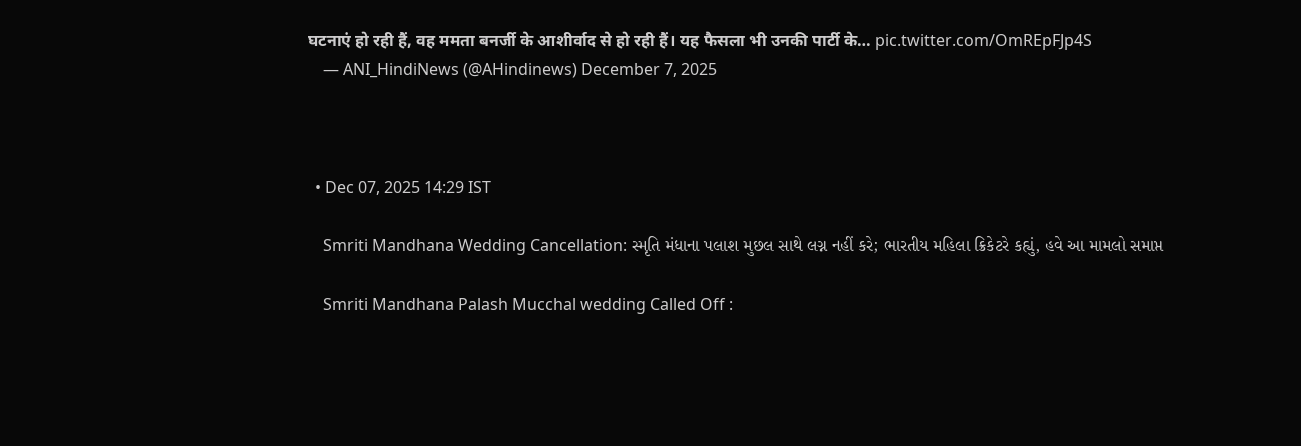घटनाएं हो रही हैं, वह ममता बनर्जी के आशीर्वाद से हो रही हैं। यह फैसला भी उनकी पार्टी के… pic.twitter.com/OmREpFJp4S
    — ANI_HindiNews (@AHindinews) December 7, 2025



  • Dec 07, 2025 14:29 IST

    Smriti Mandhana Wedding Cancellation: સ્મૃતિ મંધાના પલાશ મુછલ સાથે લગ્ન નહીં કરે; ભારતીય મહિલા ક્રિકેટરે કહ્યું, હવે આ મામલો સમાપ્ત

    Smriti Mandhana Palash Mucchal wedding Called Off :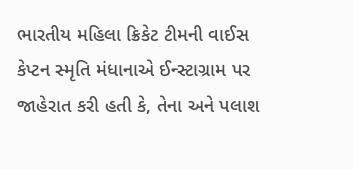ભારતીય મહિલા ક્રિકેટ ટીમની વાઈસ કેપ્ટન સ્મૃતિ મંધાનાએ ઈન્સ્ટાગ્રામ પર જાહેરાત કરી હતી કે, તેના અને પલાશ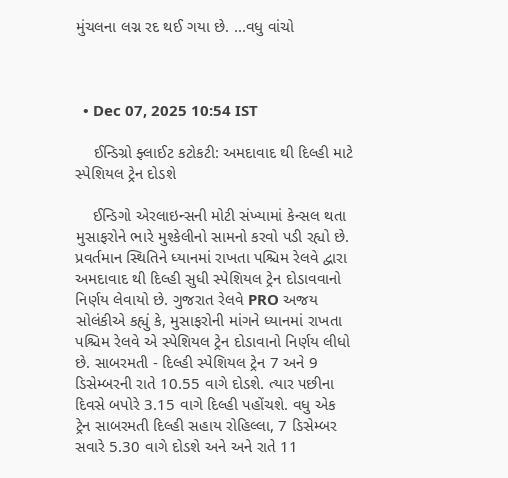મુંચલના લગ્ન રદ થઈ ગયા છે. ...વધુ વાંચો



  • Dec 07, 2025 10:54 IST

    ઈન્ડિગ્રો ફ્લાઈટ કટોકટી: અમદાવાદ થી દિલ્હી માટે સ્પેશિયલ ટ્રેન દોડશે

    ઈન્ડિગો એરલાઇન્સની મોટી સંખ્યામાં કેન્સલ થતા મુસાફરોને ભારે મુશ્કેલીનો સામનો કરવો પડી રહ્યો છે. પ્રવર્તમાન સ્થિતિને ધ્યાનમાં રાખતા પશ્ચિમ રેલવે દ્વારા અમદાવાદ થી દિલ્હી સુધી સ્પેશિયલ ટ્રેન દોડાવવાનો નિર્ણય લેવાયો છે. ગુજરાત રેલવે PRO અજય સોલંકીએ કહ્યું કે, મુસાફરોની માંગને ધ્યાનમાં રાખતા પશ્ચિમ રેલવે એ સ્પેશિયલ ટ્રેન દોડાવાનો નિર્ણય લીધો છે. સાબરમતી - દિલ્હી સ્પેશિયલ ટ્રેન 7 અને 9 ડિસેમ્બરની રાતે 10.55 વાગે દોડશે. ત્યાર પછીના દિવસે બપોરે 3.15 વાગે દિલ્હી પહોંચશે. વધુ એક ટ્રેન સાબરમતી દિલ્હી સહાય રોહિલ્લા, 7 ડિસેમ્બર સવારે 5.30 વાગે દોડશે અને અને રાતે 11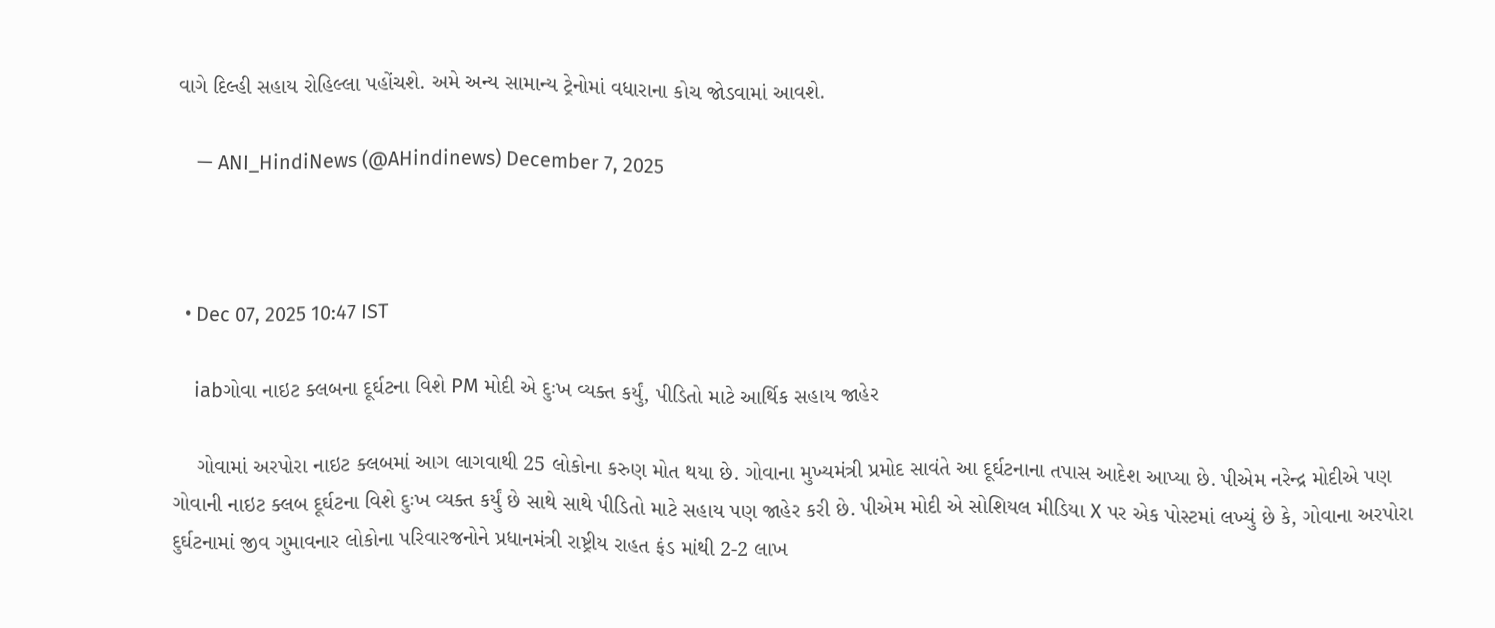વાગે દિલ્હી સહાય રોહિલ્લા પહોંચશે. અમે અન્ય સામાન્ય ટ્રેનોમાં વધારાના કોચ જોડવામાં આવશે.

    — ANI_HindiNews (@AHindinews) December 7, 2025



  • Dec 07, 2025 10:47 IST

    iabગોવા નાઇટ ક્લબના દૂર્ઘટના વિશે PM મોદી એ દુઃખ વ્યક્ત કર્યું, પીડિતો માટે આર્થિક સહાય જાહેર

    ગોવામાં અરપોરા નાઇટ ક્લબમાં આગ લાગવાથી 25 લોકોના કરુણ મોત થયા છે. ગોવાના મુખ્યમંત્રી પ્રમોદ સાવંતે આ દૂર્ઘટનાના તપાસ આદેશ આપ્યા છે. પીએમ નરેન્દ્ર મોદીએ પણ ગોવાની નાઇટ ક્લબ દૂર્ઘટના વિશે દુઃખ વ્યક્ત કર્યું છે સાથે સાથે પીડિતો માટે સહાય પણ જાહેર કરી છે. પીએમ મોદી એ સોશિયલ મીડિયા X પર એક પોસ્ટમાં લખ્યું છે કે, ગોવાના અરપોરા દુર્ઘટનામાં જીવ ગુમાવનાર લોકોના પરિવારજનોને પ્રધાનમંત્રી રાષ્ટ્રીય રાહત ફંડ માંથી 2-2 લાખ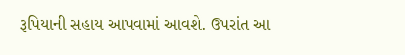રૂપિયાની સહાય આપવામાં આવશે. ઉપરાંત આ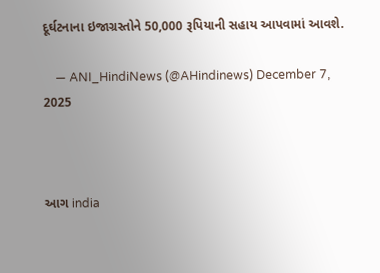દૂર્ઘટનાના ઇજાગ્રસ્તોને 50,000 રૂપિયાની સહાય આપવામાં આવશે.

    — ANI_HindiNews (@AHindinews) December 7, 2025



આગ india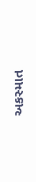અકસ્માત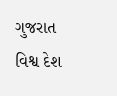ગુજરાત વિશ્વ દેશ